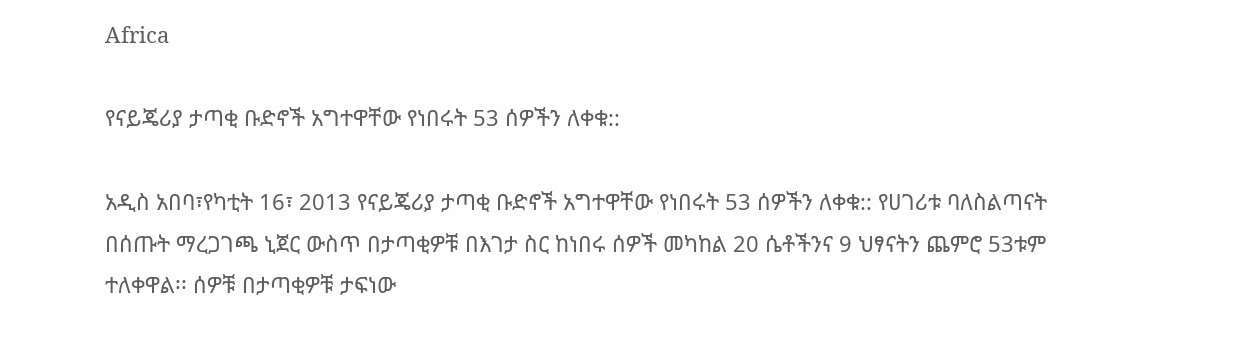Africa

የናይጄሪያ ታጣቂ ቡድኖች አግተዋቸው የነበሩት 53 ሰዎችን ለቀቁ::

አዲስ አበባ፣የካቲት 16፣ 2013 የናይጄሪያ ታጣቂ ቡድኖች አግተዋቸው የነበሩት 53 ሰዎችን ለቀቁ:: የሀገሪቱ ባለስልጣናት በሰጡት ማረጋገጫ ኒጀር ውስጥ በታጣቂዎቹ በእገታ ስር ከነበሩ ሰዎች መካከል 20 ሴቶችንና 9 ህፃናትን ጨምሮ 53ቱም ተለቀዋል፡፡ ሰዎቹ በታጣቂዎቹ ታፍነው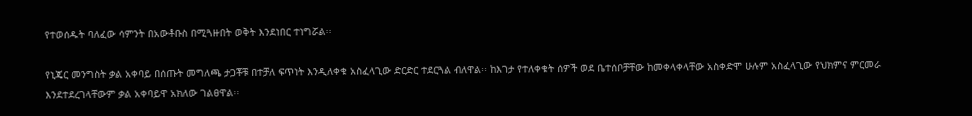የተወሰዱት ባለፈው ሳምንት በአውቶቡስ በሚጓዙበት ወቅት እንደነበር ተነግሯል፡፡

የኒጄር መንግስት ቃል አቀባይ በሰጡት መግለጫ ታጋቾቹ በተቻለ ፍጥነት እንዲለቀቁ አስፈላጊው ድርድር ተደርጓል ብለዋል፡፡ ከእገታ የተለቀቁት ሰዎች ወደ ቤተሰቦቻቸው ከመቀላቀላቸው አስቀድሞ ሁሉም አስፈላጊው የህክምና ምርመራ እንደተደረገላቸውም ቃል አቀባይዋ አክለው ገልፀዋል፡፡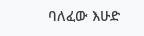ባለፈው እሁድ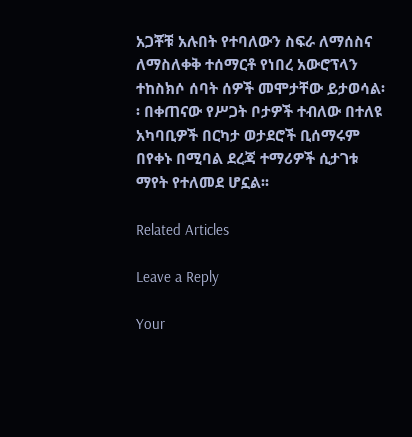አጋቾቹ አሉበት የተባለውን ስፍራ ለማሰስና ለማስለቀቅ ተሰማርቶ የነበረ አውሮፕላን ተከስክሶ ሰባት ሰዎች መሞታቸው ይታወሳል፡፡ በቀጠናው የሥጋት ቦታዎች ተብለው በተለዩ አካባቢዎች በርካታ ወታደሮች ቢሰማሩም በየቀኑ በሚባል ደረጃ ተማሪዎች ሲታገቱ ማየት የተለመደ ሆኗል፡፡

Related Articles

Leave a Reply

Your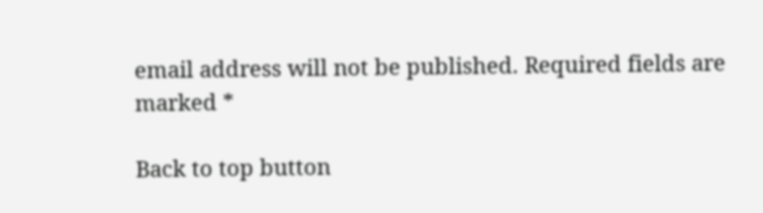email address will not be published. Required fields are marked *

Back to top button